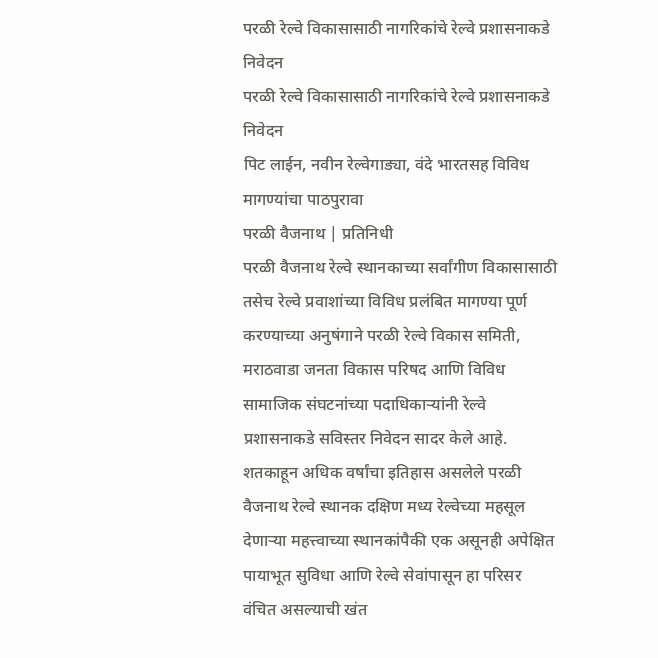परळी रेल्वे विकासासाठी नागरिकांचे रेल्वे प्रशासनाकडे निवेदन
परळी रेल्वे विकासासाठी नागरिकांचे रेल्वे प्रशासनाकडे निवेदन
पिट लाईन, नवीन रेल्वेगाड्या, वंदे भारतसह विविध मागण्यांचा पाठपुरावा
परळी वैजनाथ | प्रतिनिधी
परळी वैजनाथ रेल्वे स्थानकाच्या सर्वांगीण विकासासाठी तसेच रेल्वे प्रवाशांच्या विविध प्रलंबित मागण्या पूर्ण करण्याच्या अनुषंगाने परळी रेल्वे विकास समिती, मराठवाडा जनता विकास परिषद आणि विविध सामाजिक संघटनांच्या पदाधिकाऱ्यांनी रेल्वे प्रशासनाकडे सविस्तर निवेदन सादर केले आहे.
शतकाहून अधिक वर्षांचा इतिहास असलेले परळी वैजनाथ रेल्वे स्थानक दक्षिण मध्य रेल्वेच्या महसूल देणाऱ्या महत्त्वाच्या स्थानकांपैकी एक असूनही अपेक्षित पायाभूत सुविधा आणि रेल्वे सेवांपासून हा परिसर वंचित असल्याची खंत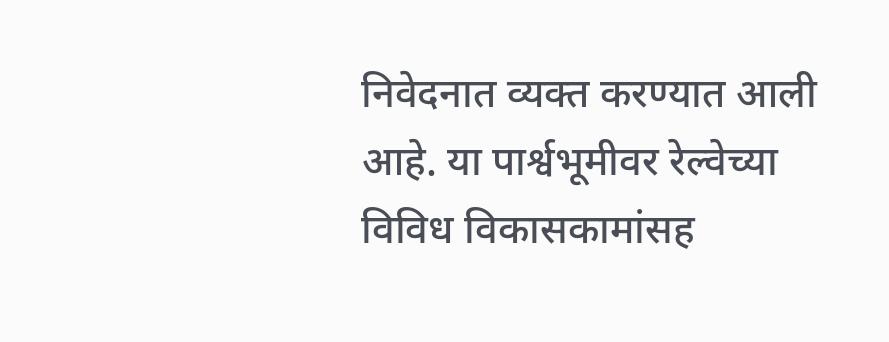निवेदनात व्यक्त करण्यात आली आहे. या पार्श्वभूमीवर रेल्वेच्या विविध विकासकामांसह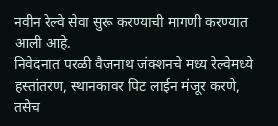नवीन रेल्वे सेवा सुरू करण्याची मागणी करण्यात आली आहे.
निवेदनात परळी वैजनाथ जंक्शनचे मध्य रेल्वेमध्ये हस्तांतरण, स्थानकावर पिट लाईन मंजूर करणे, तसेच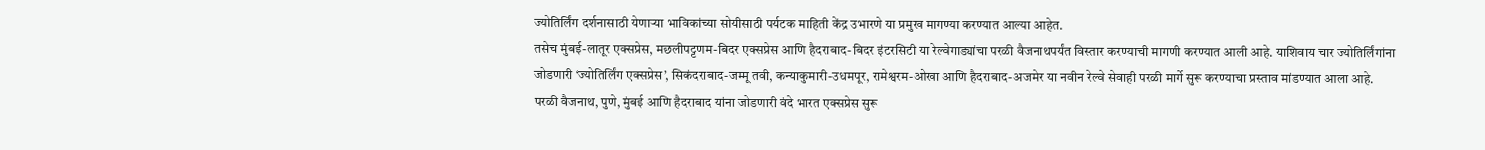ज्योतिर्लिंग दर्शनासाठी येणाऱ्या भाविकांच्या सोयीसाठी पर्यटक माहिती केंद्र उभारणे या प्रमुख मागण्या करण्यात आल्या आहेत.
तसेच मुंबई-लातूर एक्सप्रेस, मछलीपट्टणम-बिदर एक्सप्रेस आणि हैदराबाद-बिदर इंटरसिटी या रेल्वेगाड्यांचा परळी वैजनाथपर्यंत विस्तार करण्याची मागणी करण्यात आली आहे. याशिवाय चार ज्योतिर्लिंगांना जोडणारी ‘ज्योतिर्लिंग एक्सप्रेस’, सिकंदराबाद-जम्मू तवी, कन्याकुमारी-उधमपूर, रामेश्वरम-ओखा आणि हैदराबाद-अजमेर या नवीन रेल्वे सेवाही परळी मार्गे सुरू करण्याचा प्रस्ताव मांडण्यात आला आहे.
परळी वैजनाथ, पुणे, मुंबई आणि हैदराबाद यांना जोडणारी वंदे भारत एक्सप्रेस सुरू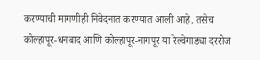करण्याची मागणीही निवेदनात करण्यात आली आहे. तसेच कोल्हापूर-धनबाद आणि कोल्हापूर-नागपूर या रेल्वेगाड्या दररोज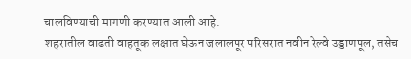चालविण्याची मागणी करण्यात आली आहे.
शहरातील वाढती वाहतूक लक्षात घेऊन जलालपूर परिसरात नवीन रेल्वे उड्डाणपूल, तसेच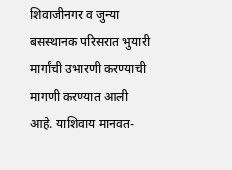शिवाजीनगर व जुन्या बसस्थानक परिसरात भुयारी मार्गांची उभारणी करण्याची मागणी करण्यात आली आहे. याशिवाय मानवत-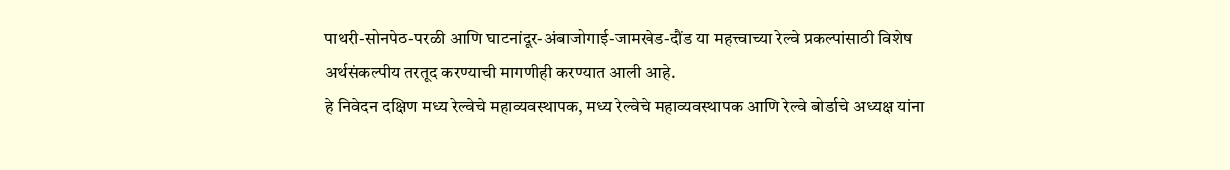पाथरी-सोनपेठ-परळी आणि घाटनांदूर-अंबाजोगाई-जामखेड-दौंड या महत्त्वाच्या रेल्वे प्रकल्पांसाठी विशेष अर्थसंकल्पीय तरतूद करण्याची मागणीही करण्यात आली आहे.
हे निवेदन दक्षिण मध्य रेल्वेचे महाव्यवस्थापक, मध्य रेल्वेचे महाव्यवस्थापक आणि रेल्वे बोर्डाचे अध्यक्ष यांना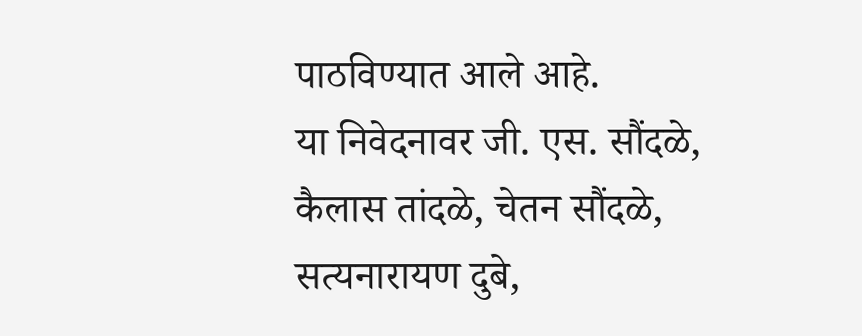पाठविण्यात आले आहे.
या निवेदनावर जी. एस. सौंदळे, कैलास तांदळे, चेतन सौंदळे, सत्यनारायण दुबे,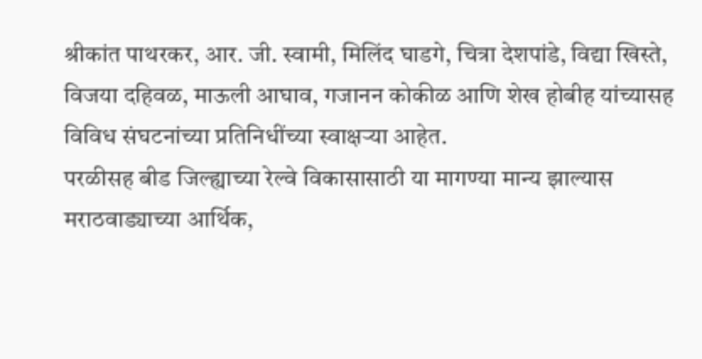श्रीकांत पाथरकर, आर. जी. स्वामी, मिलिंद घाडगे, चित्रा देशपांडे, विद्या खिस्ते, विजया दहिवळ, माऊली आघाव, गजानन कोकीळ आणि शेख होबीह यांच्यासह विविध संघटनांच्या प्रतिनिधींच्या स्वाक्षऱ्या आहेत.
परळीसह बीड जिल्ह्याच्या रेल्वे विकासासाठी या मागण्या मान्य झाल्यास मराठवाड्याच्या आर्थिक,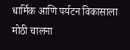धार्मिक आणि पर्यटन विकासाला मोठी चालना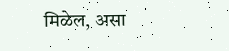मिळेल, असा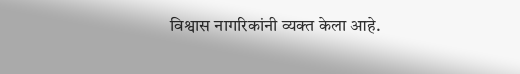विश्वास नागरिकांनी व्यक्त केला आहे.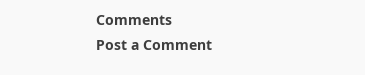Comments
Post a Comment